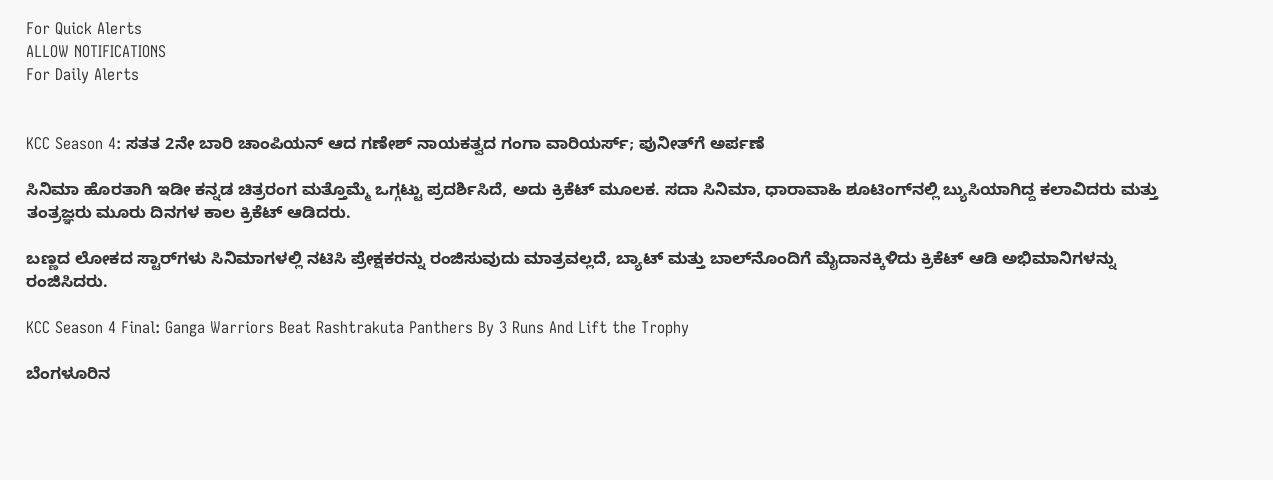For Quick Alerts
ALLOW NOTIFICATIONS
For Daily Alerts


KCC Season 4: ಸತತ 2ನೇ ಬಾರಿ ಚಾಂಪಿಯನ್ ಆದ ಗಣೇಶ್ ನಾಯಕತ್ವದ ಗಂಗಾ ವಾರಿಯರ್ಸ್; ಪುನೀತ್‌ಗೆ ಅರ್ಪಣೆ

ಸಿನಿಮಾ ಹೊರತಾಗಿ ಇಡೀ ಕನ್ನಡ ಚಿತ್ರರಂಗ ಮತ್ತೊಮ್ಮೆ ಒಗ್ಗಟ್ಟು ಪ್ರದರ್ಶಿಸಿದೆ, ಅದು ಕ್ರಿಕೆಟ್ ಮೂಲಕ. ಸದಾ ಸಿನಿಮಾ, ಧಾರಾವಾಹಿ ಶೂಟಿಂಗ್‌ನಲ್ಲಿ ಬ್ಯುಸಿಯಾಗಿದ್ದ ಕಲಾವಿದರು ಮತ್ತು ತಂತ್ರಜ್ಞರು ಮೂರು ದಿನಗಳ ಕಾಲ ಕ್ರಿಕೆಟ್ ಆಡಿದರು.

ಬಣ್ಣದ ಲೋಕದ ಸ್ಟಾರ್‌ಗಳು ಸಿನಿಮಾಗಳಲ್ಲಿ ನಟಿಸಿ ಪ್ರೇಕ್ಷಕರನ್ನು ರಂಜಿಸುವುದು ಮಾತ್ರವಲ್ಲದೆ, ಬ್ಯಾಟ್ ಮತ್ತು ಬಾಲ್‌ನೊಂದಿಗೆ ಮೈದಾನಕ್ಕಿಳಿದು ಕ್ರಿಕೆಟ್ ಆಡಿ ಅಭಿಮಾನಿಗಳನ್ನು ರಂಜಿಸಿದರು.

KCC Season 4 Final: Ganga Warriors Beat Rashtrakuta Panthers By 3 Runs And Lift the Trophy

ಬೆಂಗಳೂರಿನ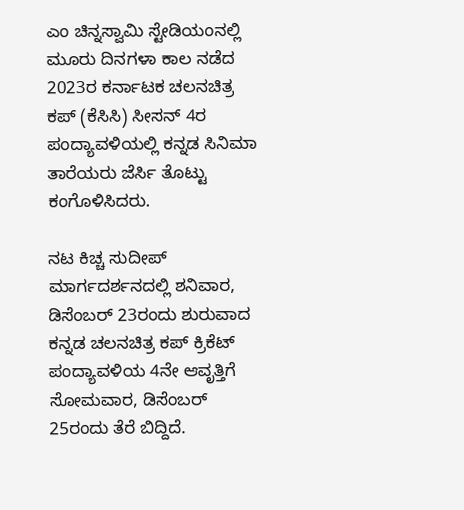ಎಂ ಚಿನ್ನಸ್ವಾಮಿ ಸ್ಟೇಡಿಯಂನಲ್ಲಿ ಮೂರು ದಿನಗಳಾ ಕಾಲ ನಡೆದ 2023ರ ಕರ್ನಾಟಕ ಚಲನಚಿತ್ರ ಕಪ್ (ಕೆಸಿಸಿ) ಸೀಸನ್ 4ರ ಪಂದ್ಯಾವಳಿಯಲ್ಲಿ ಕನ್ನಡ ಸಿನಿಮಾ ತಾರೆಯರು ಜೆರ್ಸಿ ತೊಟ್ಟು ಕಂಗೊಳಿಸಿದರು.

ನಟ ಕಿಚ್ಚ ಸುದೀಪ್ ಮಾರ್ಗದರ್ಶನದಲ್ಲಿ ಶನಿವಾರ, ಡಿಸೆಂಬರ್ 23ರಂದು ಶುರುವಾದ ಕನ್ನಡ ಚಲನಚಿತ್ರ ಕಪ್ ಕ್ರಿಕೆಟ್ ಪಂದ್ಯಾವಳಿಯ 4ನೇ ಆವೃತ್ತಿಗೆ ಸೋಮವಾರ, ಡಿಸೆಂಬರ್ 25ರಂದು ತೆರೆ ಬಿದ್ದಿದೆ.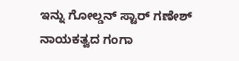ಇನ್ನು ಗೋಲ್ಡನ್ ಸ್ಟಾರ್ ಗಣೇಶ್ ನಾಯಕತ್ವದ ಗಂಗಾ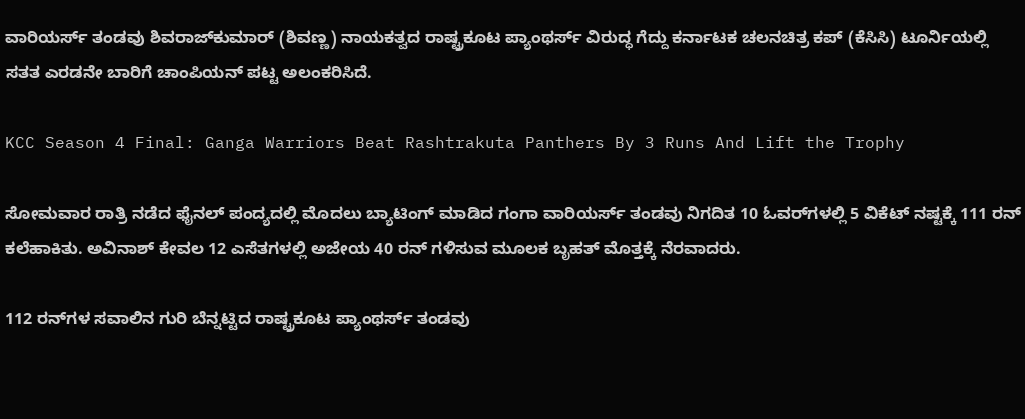ವಾರಿಯರ್ಸ್ ತಂಡವು ಶಿವರಾಜ್‌ಕುಮಾರ್ (ಶಿವಣ್ಣ) ನಾಯಕತ್ವದ ರಾಷ್ಟ್ರಕೂಟ ಪ್ಯಾಂಥರ್ಸ್ ವಿರುದ್ಧ ಗೆದ್ದು ಕರ್ನಾಟಕ ಚಲನಚಿತ್ರ ಕಪ್ (ಕೆಸಿಸಿ) ಟೂರ್ನಿಯಲ್ಲಿ ಸತತ ಎರಡನೇ ಬಾರಿಗೆ ಚಾಂಪಿಯನ್ ಪಟ್ಟ ಅಲಂಕರಿಸಿದೆ.

KCC Season 4 Final: Ganga Warriors Beat Rashtrakuta Panthers By 3 Runs And Lift the Trophy

ಸೋಮವಾರ ರಾತ್ರಿ ನಡೆದ ಫೈನಲ್‌ ಪಂದ್ಯದಲ್ಲಿ ಮೊದಲು ಬ್ಯಾಟಿಂಗ್ ಮಾಡಿದ ಗಂಗಾ ವಾರಿಯರ್ಸ್ ತಂಡವು ನಿಗದಿತ 10 ಓವರ್‌ಗಳಲ್ಲಿ 5 ವಿಕೆಟ್ ನಷ್ಟಕ್ಕೆ 111 ರನ್ ಕಲೆಹಾಕಿತು. ಅವಿನಾಶ್ ಕೇವಲ 12 ಎಸೆತಗಳಲ್ಲಿ ಅಜೇಯ 40 ರನ್ ಗಳಿಸುವ ಮೂಲಕ ಬೃಹತ್ ಮೊತ್ತಕ್ಕೆ ನೆರವಾದರು.

112 ರನ್‌ಗಳ ಸವಾಲಿನ ಗುರಿ ಬೆನ್ನಟ್ಟಿದ ರಾಷ್ಟ್ರಕೂಟ ಪ್ಯಾಂಥರ್ಸ್ ತಂಡವು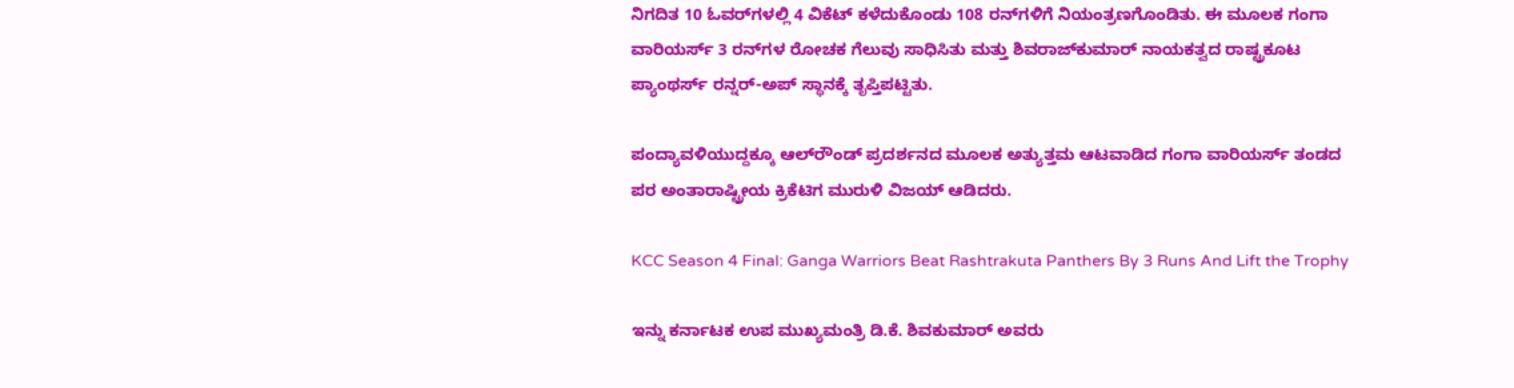ನಿಗದಿತ 10 ಓವರ್‌ಗಳಲ್ಲಿ 4 ವಿಕೆಟ್ ಕಳೆದುಕೊಂಡು 108 ರನ್‌ಗಳಿಗೆ ನಿಯಂತ್ರಣಗೊಂಡಿತು. ಈ ಮೂಲಕ ಗಂಗಾ ವಾರಿಯರ್ಸ್ 3 ರನ್‌ಗಳ ರೋಚಕ ಗೆಲುವು ಸಾಧಿಸಿತು ಮತ್ತು ಶಿವರಾಜ್‌ಕುಮಾರ್ ನಾಯಕತ್ವದ ರಾಷ್ಟ್ರಕೂಟ ಪ್ಯಾಂಥರ್ಸ್ ರನ್ನರ್-ಅಪ್ ಸ್ಥಾನಕ್ಕೆ ತೃಪ್ತಿಪಟ್ಟಿತು.

ಪಂದ್ಯಾವಳಿಯುದ್ದಕ್ಕೂ ಆಲ್‌ರೌಂಡ್ ಪ್ರದರ್ಶನದ ಮೂಲಕ ಅತ್ಯುತ್ತಮ ಆಟವಾಡಿದ ಗಂಗಾ ವಾರಿಯರ್ಸ್ ತಂಡದ ಪರ ಅಂತಾರಾಷ್ಟ್ರೀಯ ಕ್ರಿಕೆಟಿಗ ಮುರುಳಿ ವಿಜಯ್ ಆಡಿದರು.

KCC Season 4 Final: Ganga Warriors Beat Rashtrakuta Panthers By 3 Runs And Lift the Trophy

ಇನ್ನು ಕರ್ನಾಟಕ ಉಪ ಮುಖ್ಯಮಂತ್ರಿ ಡಿ.ಕೆ. ಶಿವಕುಮಾರ್ ಅವರು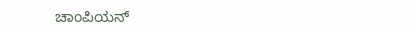ಚಾಂಪಿಯನ್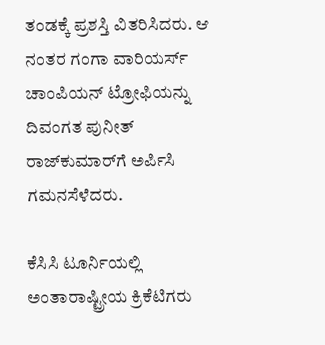ತಂಡಕ್ಕೆ ಪ್ರಶಸ್ತಿ ವಿತರಿಸಿದರು. ಆ ನಂತರ ಗಂಗಾ ವಾರಿಯರ್ಸ್ ಚಾಂಪಿಯನ್ ಟ್ರೋಫಿಯನ್ನು ದಿವಂಗತ ಪುನೀತ್ ರಾಜ್‌ಕುಮಾರ್‌ಗೆ ಅರ್ಪಿಸಿ ಗಮನಸೆಳೆದರು.

ಕೆಸಿಸಿ ಟೂರ್ನಿಯಲ್ಲಿ ಅಂತಾರಾಷ್ಟ್ರೀಯ ಕ್ರಿಕೆಟಿಗರು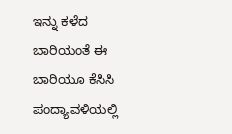ಇನ್ನು ಕಳೆದ ಬಾರಿಯಂತೆ ಈ ಬಾರಿಯೂ ಕೆಸಿಸಿ ಪಂದ್ಯಾವಳಿಯಲ್ಲಿ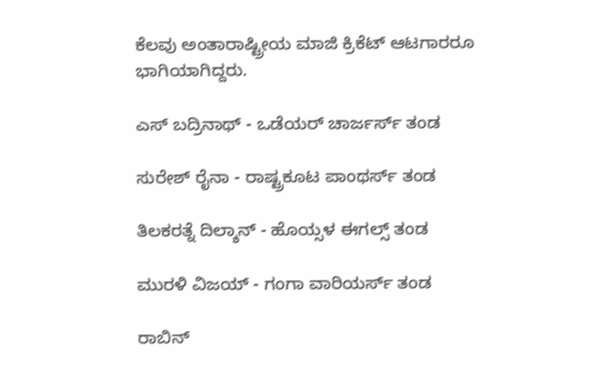ಕೆಲವು ಅಂತಾರಾಷ್ಟ್ರೀಯ ಮಾಜಿ ಕ್ರಿಕೆಟ್ ಆಟಗಾರರೂ ಭಾಗಿಯಾಗಿದ್ದರು.

ಎಸ್ ಬದ್ರಿನಾಥ್ - ಒಡೆಯರ್ ಚಾರ್ಜರ್ಸ್ ತಂಡ

ಸುರೇಶ್ ರೈನಾ - ರಾಷ್ಟ್ರಕೂಟ ಪಾಂಥರ್ಸ್ ತಂಡ

ತಿಲಕರತ್ನೆ ದಿಲ್ಶಾನ್ - ಹೊಯ್ಸಳ ಈಗಲ್ಸ್ ತಂಡ

ಮುರಳಿ ವಿಜಯ್ - ಗಂಗಾ ವಾರಿಯರ್ಸ್ ತಂಡ

ರಾಬಿನ್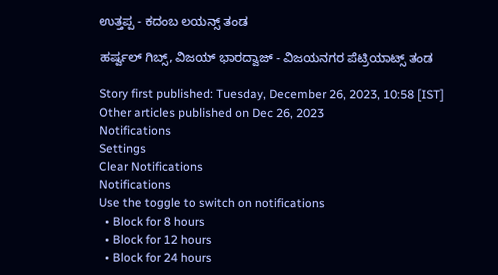ಉತ್ತಪ್ಪ - ಕದಂಬ ಲಯನ್ಸ್ ತಂಡ

ಹರ್ಷ್ವಲ್ ಗಿಬ್ಸ್, ವಿಜಯ್ ಭಾರದ್ವಾಜ್ - ವಿಜಯನಗರ ಪೆಟ್ರಿಯಾಟ್ಸ್ ತಂಡ

Story first published: Tuesday, December 26, 2023, 10:58 [IST]
Other articles published on Dec 26, 2023
Notifications
Settings
Clear Notifications
Notifications
Use the toggle to switch on notifications
  • Block for 8 hours
  • Block for 12 hours
  • Block for 24 hours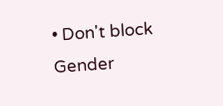• Don't block
Gender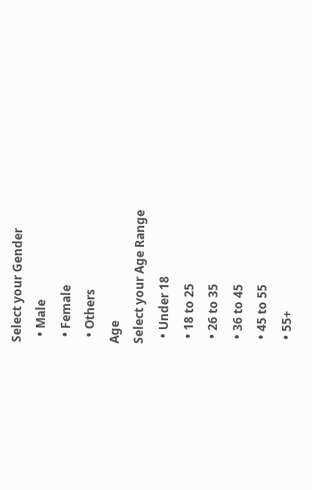Select your Gender
  • Male
  • Female
  • Others
Age
Select your Age Range
  • Under 18
  • 18 to 25
  • 26 to 35
  • 36 to 45
  • 45 to 55
  • 55+